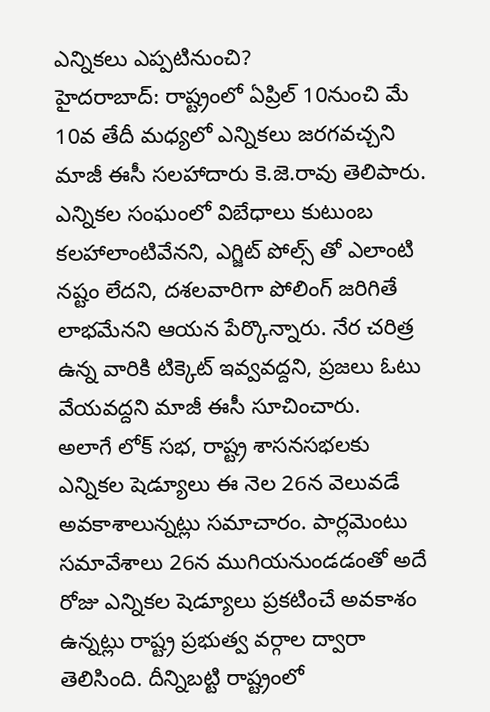ఎన్నికలు ఎప్పటినుంచి?
హైదరాబాద్: రాష్ట్రంలో ఏప్రిల్ 10నుంచి మే 10వ తేదీ మధ్యలో ఎన్నికలు జరగవచ్చని మాజీ ఈసీ సలహాదారు కె.జె.రావు తెలిపారు. ఎన్నికల సంఘంలో విబేధాలు కుటుంబ కలహాలాంటివేనని, ఎగ్జిట్ పోల్స్ తో ఎలాంటి నష్టం లేదని, దశలవారిగా పోలింగ్ జరిగితే లాభమేనని ఆయన పేర్కొన్నారు. నేర చరిత్ర ఉన్న వారికి టిక్కెట్ ఇవ్వవద్దని, ప్రజలు ఓటు వేయవద్దని మాజీ ఈసీ సూచించారు.
అలాగే లోక్ సభ, రాష్ట్ర శాసనసభలకు ఎన్నికల షెడ్యూలు ఈ నెల 26న వెలువడే అవకాశాలున్నట్లు సమాచారం. పార్లమెంటు సమావేశాలు 26న ముగియనుండడంతో అదే రోజు ఎన్నికల షెడ్యూలు ప్రకటించే అవకాశం ఉన్నట్లు రాష్ట్ర ప్రభుత్వ వర్గాల ద్వారా తెలిసింది. దీన్నిబట్టి రాష్ట్రంలో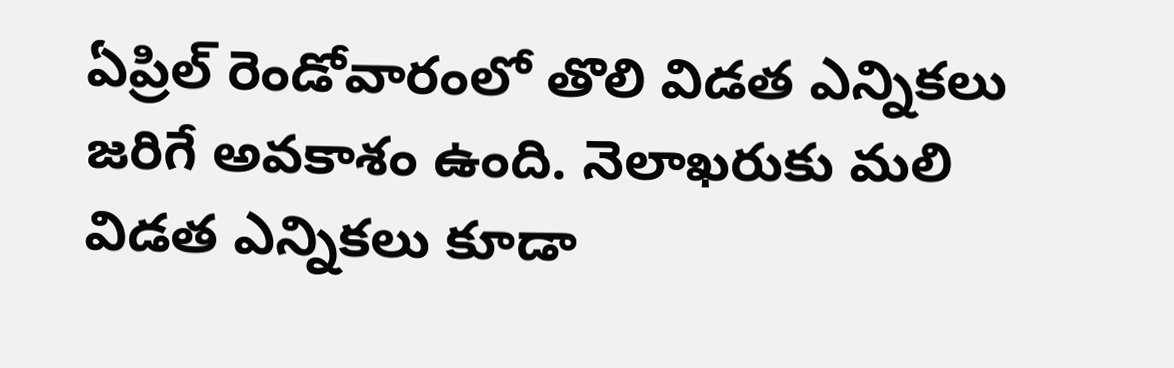ఏప్రిల్ రెండోవారంలో తొలి విడత ఎన్నికలు జరిగే అవకాశం ఉంది. నెలాఖరుకు మలి విడత ఎన్నికలు కూడా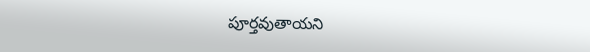పూర్తవుతాయని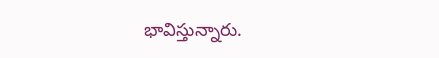భావిస్తున్నారు.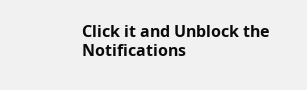Click it and Unblock the Notifications